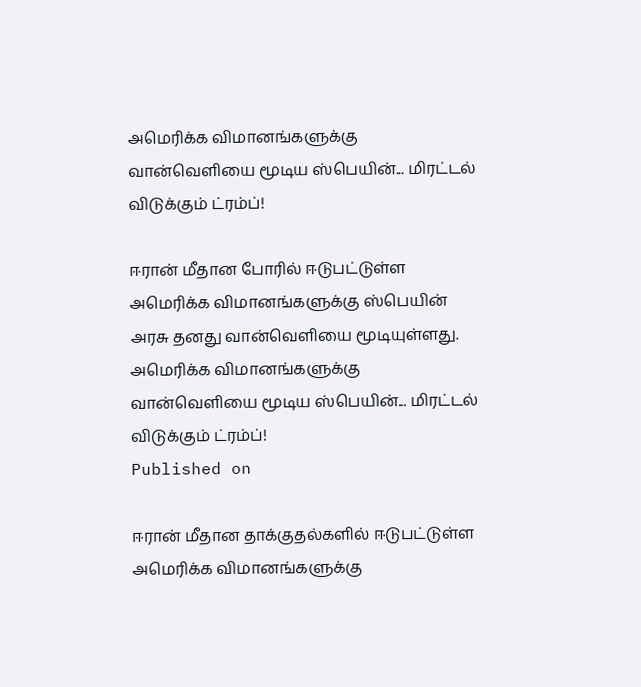அமெரிக்க விமானங்களுக்கு வான்வெளியை மூடிய ஸ்பெயின்... மிரட்டல் விடுக்கும் ட்ரம்ப்!

ஈரான் மீதான போரில் ஈடுபட்டுள்ள அமெரிக்க விமானங்களுக்கு ஸ்பெயின் அரசு தனது வான்வெளியை மூடியுள்ளது.
அமெரிக்க விமானங்களுக்கு வான்வெளியை மூடிய ஸ்பெயின்... மிரட்டல் விடுக்கும் ட்ரம்ப்!
Published on

ஈரான் மீதான தாக்குதல்களில் ஈடுபட்டுள்ள அமெரிக்க விமானங்களுக்கு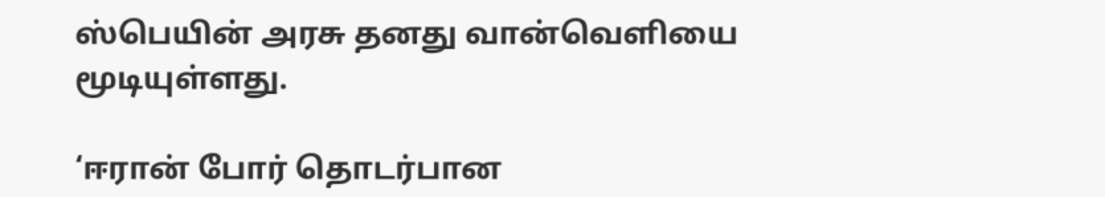ஸ்பெயின் அரசு தனது வான்வெளியை மூடியுள்ளது.

‘ஈரான் போர் தொடர்பான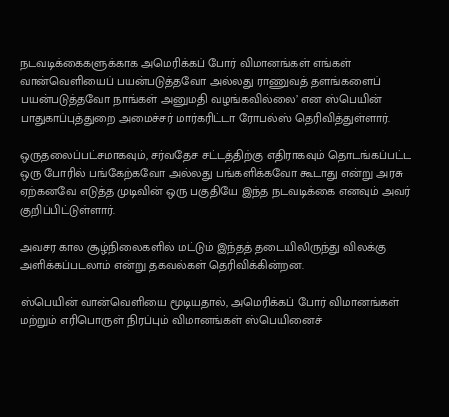நடவடிக்கைகளுக்காக அமெரிக்கப் போர் விமானங்கள் எங்கள் வான்வெளியைப் பயன்படுத்தவோ அல்லது ராணுவத் தளங்களைப் பயன்படுத்தவோ நாங்கள் அனுமதி வழங்கவில்லை’ என ஸ்பெயின் பாதுகாப்புத்துறை அமைச்சர் மார்கரிட்டா ரோபல்ஸ் தெரிவித்துள்ளார்.

ஒருதலைப்பட்சமாகவும், சர்வதேச சட்டத்திற்கு எதிராகவும் தொடங்கப்பட்ட ஒரு போரில் பங்கேற்கவோ அல்லது பங்களிக்கவோ கூடாது என்று அரசு ஏற்கனவே எடுத்த முடிவின் ஒரு பகுதியே இந்த நடவடிக்கை எனவும் அவர் குறிப்பிட்டுள்ளார்.

அவசர கால சூழ்நிலைகளில் மட்டும் இந்தத் தடையிலிருந்து விலக்கு அளிக்கப்படலாம் என்று தகவல்கள் தெரிவிக்கின்றன.

ஸ்பெயின் வான்வெளியை மூடியதால், அமெரிக்கப் போர் விமானங்கள் மற்றும் எரிபொருள் நிரப்பும் விமானங்கள் ஸ்பெயினைச்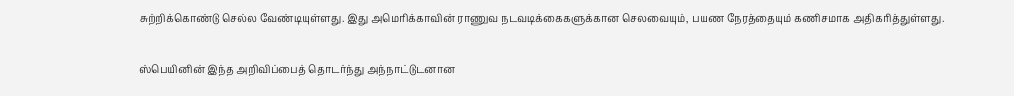சுற்றிக்கொண்டு செல்ல வேண்டியுள்ளது. இது அமெரிக்காவின் ராணுவ நடவடிக்கைகளுக்கான செலவையும், பயண நேரத்தையும் கணிசமாக அதிகரித்துள்ளது.

ஸ்பெயினின் இந்த அறிவிப்பைத் தொடர்ந்து அந்நாட்டுடனான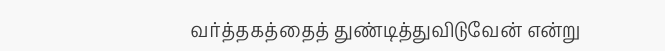வர்த்தகத்தைத் துண்டித்துவிடுவேன் என்று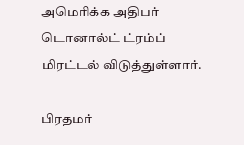அமெரிக்க அதிபர் டொனால்ட் ட்ரம்ப் மிரட்டல் விடுத்துள்ளார்.

பிரதமர்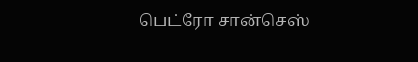பெட்ரோ சான்செஸ்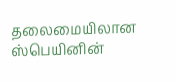தலைமையிலான ஸ்பெயினின்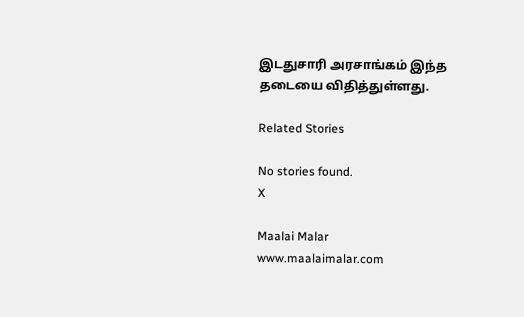இடதுசாரி அரசாங்கம் இந்த தடையை விதித்துள்ளது.

Related Stories

No stories found.
X

Maalai Malar
www.maalaimalar.com